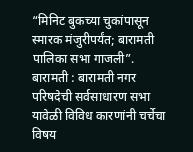“मिनिट बुकच्या चुकांपासून स्मारक मंजुरीपर्यंत; बारामती पालिका सभा गाजली”.
बारामती : बारामती नगर परिषदेची सर्वसाधारण सभा यावेळी विविध कारणांनी चर्चेचा विषय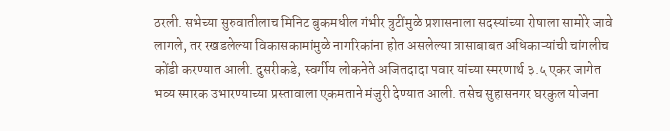ठरली. सभेच्या सुरुवातीलाच मिनिट बुकमधील गंभीर त्रुटींमुळे प्रशासनाला सदस्यांच्या रोषाला सामोरे जावे लागले, तर रखडलेल्या विकासकामांमुळे नागरिकांना होत असलेल्या त्रासाबाबत अधिकाऱ्यांची चांगलीच कोंडी करण्यात आली. दुसरीकडे, स्वर्गीय लोकनेते अजितदादा पवार यांच्या स्मरणार्थ ३.५ एकर जागेत भव्य स्मारक उभारण्याच्या प्रस्तावाला एकमताने मंजुरी देण्यात आली. तसेच सुहासनगर घरकुल योजना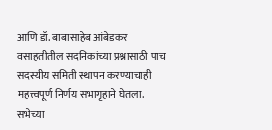आणि डॉ. बाबासाहेब आंबेडकर वसाहतीतील सदनिकांच्या प्रश्नासाठी पाच सदस्यीय समिती स्थापन करण्याचाही महत्त्वपूर्ण निर्णय सभागृहाने घेतला.
सभेच्या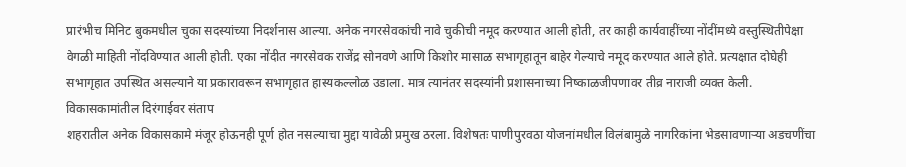प्रारंभीच मिनिट बुकमधील चुका सदस्यांच्या निदर्शनास आल्या. अनेक नगरसेवकांची नावे चुकीची नमूद करण्यात आली होती, तर काही कार्यवाहींच्या नोंदींमध्ये वस्तुस्थितीपेक्षा वेगळी माहिती नोंदविण्यात आली होती. एका नोंदीत नगरसेवक राजेंद्र सोनवणे आणि किशोर मासाळ सभागृहातून बाहेर गेल्याचे नमूद करण्यात आले होते. प्रत्यक्षात दोघेही सभागृहात उपस्थित असल्याने या प्रकारावरून सभागृहात हास्यकल्लोळ उडाला. मात्र त्यानंतर सदस्यांनी प्रशासनाच्या निष्काळजीपणावर तीव्र नाराजी व्यक्त केली.
विकासकामांतील दिरंगाईवर संताप
शहरातील अनेक विकासकामे मंजूर होऊनही पूर्ण होत नसल्याचा मुद्दा यावेळी प्रमुख ठरला. विशेषतः पाणीपुरवठा योजनांमधील विलंबामुळे नागरिकांना भेडसावणाऱ्या अडचणींचा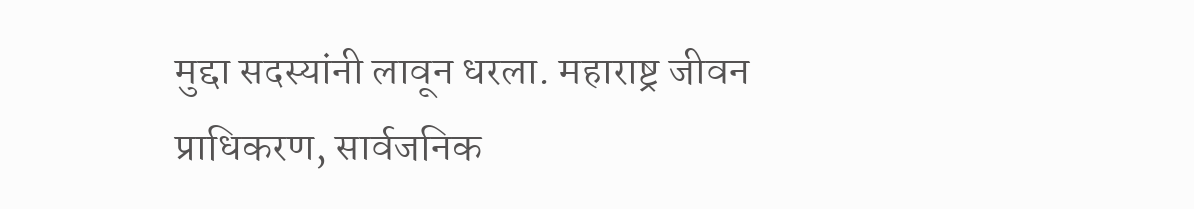मुद्दा सदस्यांनी लावून धरला. महाराष्ट्र जीवन प्राधिकरण, सार्वजनिक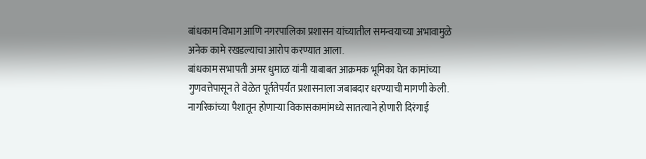बांधकाम विभाग आणि नगरपालिका प्रशासन यांच्यातील समन्वयाच्या अभावामुळे अनेक कामे रखडल्याचा आरोप करण्यात आला.
बांधकाम सभापती अमर धुमाळ यांनी याबाबत आक्रमक भूमिका घेत कामांच्या गुणवत्तेपासून ते वेळेत पूर्ततेपर्यंत प्रशासनाला जबाबदार धरण्याची मागणी केली. नागरिकांच्या पैशातून होणाऱ्या विकासकामांमध्ये सातत्याने होणारी दिरंगाई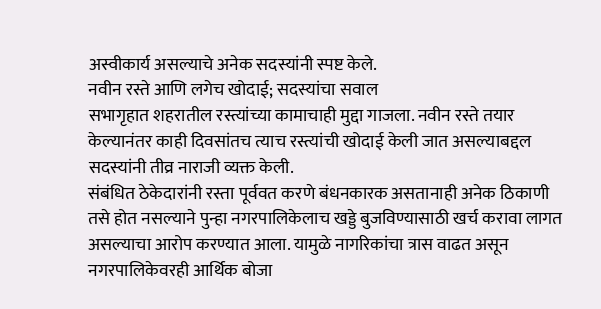अस्वीकार्य असल्याचे अनेक सदस्यांनी स्पष्ट केले.
नवीन रस्ते आणि लगेच खोदाई; सदस्यांचा सवाल
सभागृहात शहरातील रस्त्यांच्या कामाचाही मुद्दा गाजला. नवीन रस्ते तयार केल्यानंतर काही दिवसांतच त्याच रस्त्यांची खोदाई केली जात असल्याबद्दल सदस्यांनी तीव्र नाराजी व्यक्त केली.
संबंधित ठेकेदारांनी रस्ता पूर्ववत करणे बंधनकारक असतानाही अनेक ठिकाणी तसे होत नसल्याने पुन्हा नगरपालिकेलाच खड्डे बुजविण्यासाठी खर्च करावा लागत असल्याचा आरोप करण्यात आला. यामुळे नागरिकांचा त्रास वाढत असून नगरपालिकेवरही आर्थिक बोजा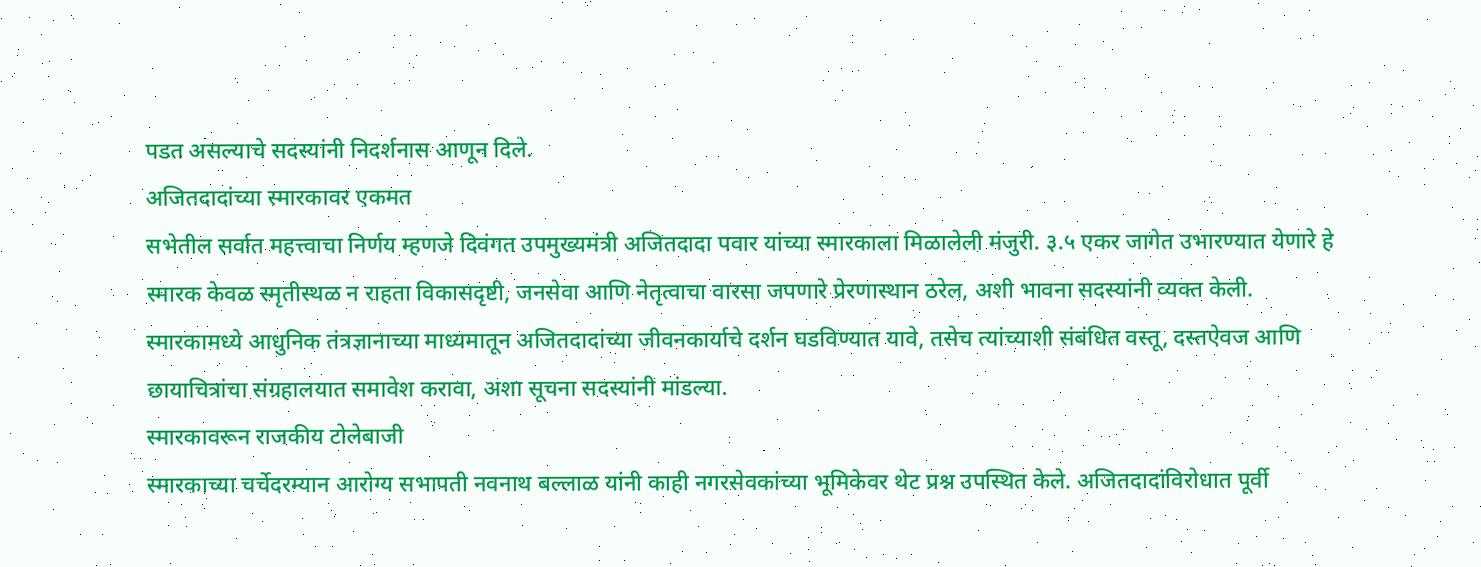पडत असल्याचे सदस्यांनी निदर्शनास आणून दिले.
अजितदादांच्या स्मारकावर एकमत
सभेतील सर्वात महत्त्वाचा निर्णय म्हणजे दिवंगत उपमुख्यमंत्री अजितदादा पवार यांच्या स्मारकाला मिळालेली मंजुरी. ३.५ एकर जागेत उभारण्यात येणारे हे स्मारक केवळ स्मृतीस्थळ न राहता विकासदृष्टी, जनसेवा आणि नेतृत्वाचा वारसा जपणारे प्रेरणास्थान ठरेल, अशी भावना सदस्यांनी व्यक्त केली.
स्मारकामध्ये आधुनिक तंत्रज्ञानाच्या माध्यमातून अजितदादांच्या जीवनकार्याचे दर्शन घडविण्यात यावे, तसेच त्यांच्याशी संबंधित वस्तू, दस्तऐवज आणि छायाचित्रांचा संग्रहालयात समावेश करावा, अशा सूचना सदस्यांनी मांडल्या.
स्मारकावरून राजकीय टोलेबाजी
स्मारकाच्या चर्चेदरम्यान आरोग्य सभापती नवनाथ बल्लाळ यांनी काही नगरसेवकांच्या भूमिकेवर थेट प्रश्न उपस्थित केले. अजितदादांविरोधात पूर्वी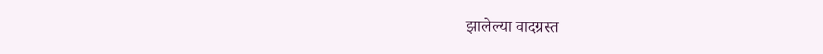झालेल्या वादग्रस्त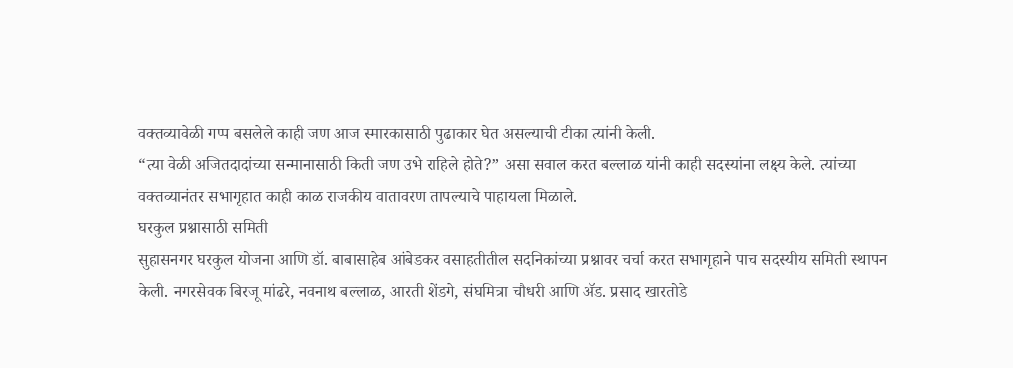वक्तव्यावेळी गप्प बसलेले काही जण आज स्मारकासाठी पुढाकार घेत असल्याची टीका त्यांनी केली.
“त्या वेळी अजितदादांच्या सन्मानासाठी किती जण उभे राहिले होते?” असा सवाल करत बल्लाळ यांनी काही सदस्यांना लक्ष्य केले. त्यांच्या वक्तव्यानंतर सभागृहात काही काळ राजकीय वातावरण तापल्याचे पाहायला मिळाले.
घरकुल प्रश्नासाठी समिती
सुहासनगर घरकुल योजना आणि डॉ. बाबासाहेब आंबेडकर वसाहतीतील सदनिकांच्या प्रश्नावर चर्चा करत सभागृहाने पाच सदस्यीय समिती स्थापन केली. नगरसेवक बिरजू मांढरे, नवनाथ बल्लाळ, आरती शेंडगे, संघमित्रा चौधरी आणि ॲड. प्रसाद खारतोडे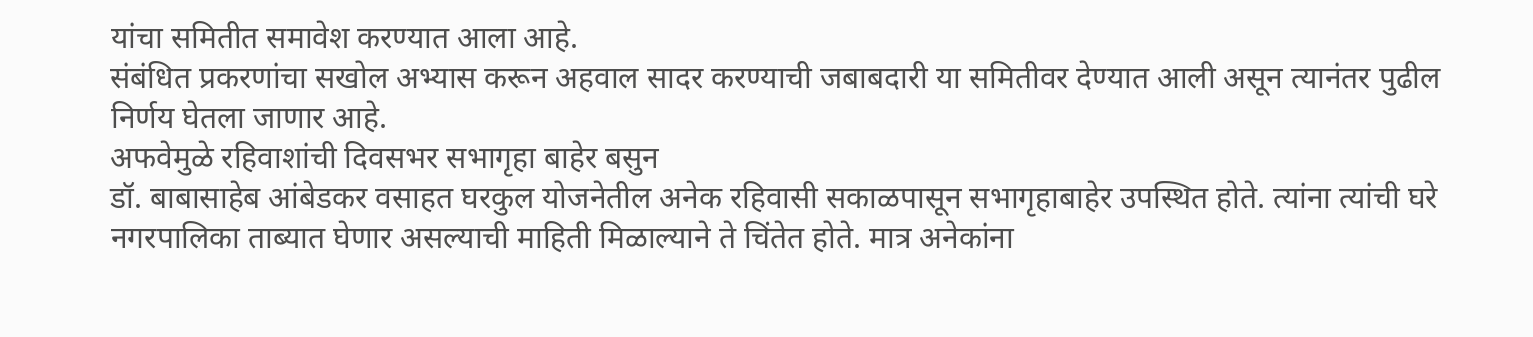यांचा समितीत समावेश करण्यात आला आहे.
संबंधित प्रकरणांचा सखोल अभ्यास करून अहवाल सादर करण्याची जबाबदारी या समितीवर देण्यात आली असून त्यानंतर पुढील निर्णय घेतला जाणार आहे.
अफवेमुळे रहिवाशांची दिवसभर सभागृहा बाहेर बसुन
डॉ. बाबासाहेब आंबेडकर वसाहत घरकुल योजनेतील अनेक रहिवासी सकाळपासून सभागृहाबाहेर उपस्थित होते. त्यांना त्यांची घरे नगरपालिका ताब्यात घेणार असल्याची माहिती मिळाल्याने ते चिंतेत होते. मात्र अनेकांना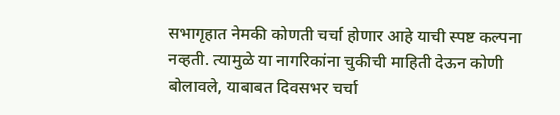सभागृहात नेमकी कोणती चर्चा होणार आहे याची स्पष्ट कल्पना नव्हती. त्यामुळे या नागरिकांना चुकीची माहिती देऊन कोणी बोलावले, याबाबत दिवसभर चर्चा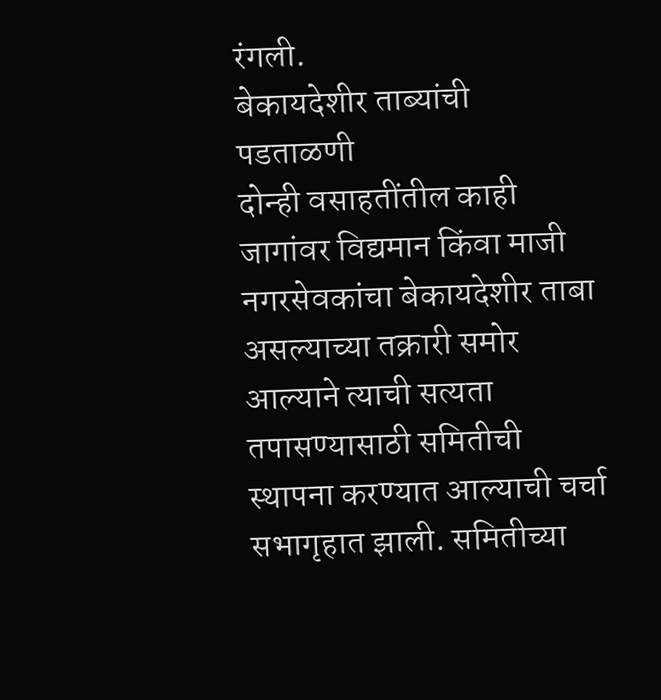रंगली.
बेकायदेशीर ताब्यांची पडताळणी
दोन्ही वसाहतींतील काही जागांवर विद्यमान किंवा माजी नगरसेवकांचा बेकायदेशीर ताबा असल्याच्या तक्रारी समोर आल्याने त्याची सत्यता तपासण्यासाठी समितीची स्थापना करण्यात आल्याची चर्चा सभागृहात झाली. समितीच्या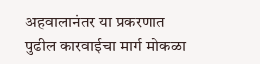अहवालानंतर या प्रकरणात पुढील कारवाईचा मार्ग मोकळा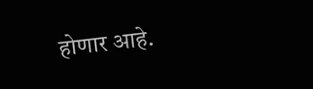होणार आहे.